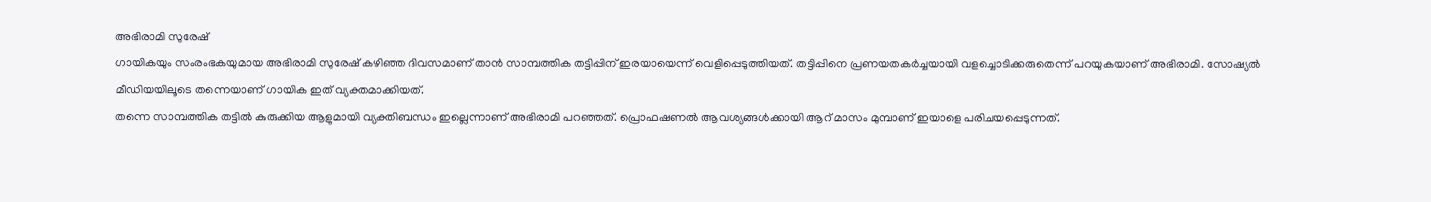അഭിരാമി സുരേഷ്
ഗായികയും സംരംഭകയുമായ അഭിരാമി സുരേഷ് കഴിഞ്ഞ ദിവസമാണ് താൻ സാമ്പത്തിക തട്ടിപ്പിന് ഇരയായെന്ന് വെളിപ്പെടുത്തിയത്. തട്ടിപ്പിനെ പ്രണയതകർച്ചയായി വളച്ചൊടിക്കരുതെന്ന് പറയുകയാണ് അഭിരാമി. സോഷ്യൽ മീഡിയയിലൂടെ തന്നെയാണ് ഗായിക ഇത് വ്യക്തമാക്കിയത്.
തന്നെ സാമ്പത്തിക തട്ടിൽ കുരുക്കിയ ആളുമായി വ്യക്തിബന്ധം ഇല്ലെന്നാണ് അഭിരാമി പറഞ്ഞത്. പ്രൊഫഷണൽ ആവശ്യങ്ങൾക്കായി ആറ് മാസം മുമ്പാണ് ഇയാളെ പരിചയപ്പെടുന്നത്.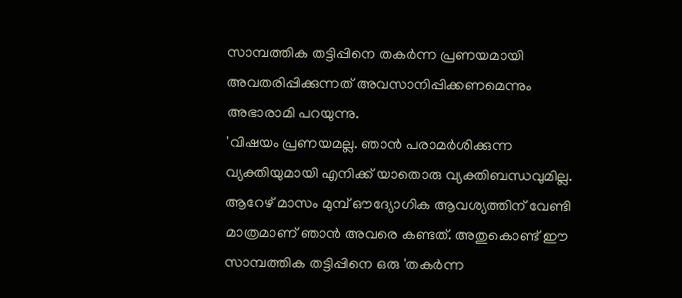സാമ്പത്തിക തട്ടിപ്പിനെ തകർന്ന പ്രണയമായി അവതരിപ്പിക്കുന്നത് അവസാനിപ്പിക്കണമെന്നും അഭാരാമി പറയുന്നു.
'വിഷയം പ്രണയമല്ല. ഞാൻ പരാമർശിക്കുന്ന വ്യക്തിയുമായി എനിക്ക് യാതൊരു വ്യക്തിബന്ധവുമില്ല. ആറേഴ് മാസം മുമ്പ് ഔദ്യോഗിക ആവശ്യത്തിന് വേണ്ടി മാത്രമാണ് ഞാൻ അവരെ കണ്ടത്. അതുകൊണ്ട് ഈ സാമ്പത്തിക തട്ടിപ്പിനെ ഒരു 'തകർന്ന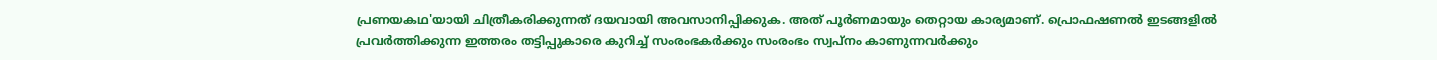പ്രണയകഥ'യായി ചിത്രീകരിക്കുന്നത് ദയവായി അവസാനിപ്പിക്കുക. അത് പൂർണമായും തെറ്റായ കാര്യമാണ്. പ്രൊഫഷണൽ ഇടങ്ങളിൽ പ്രവർത്തിക്കുന്ന ഇത്തരം തട്ടിപ്പുകാരെ കുറിച്ച് സംരംഭകർക്കും സംരംഭം സ്വപ്നം കാണുന്നവർക്കും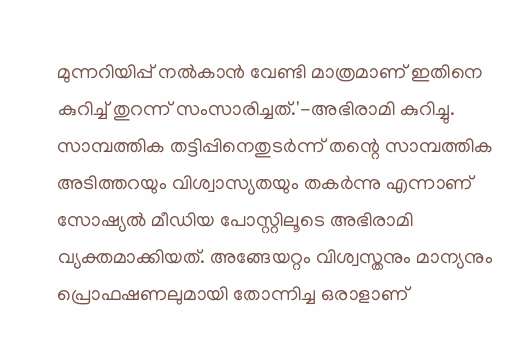മുന്നറിയിപ്പ് നൽകാൻ വേണ്ടി മാത്രമാണ് ഇതിനെ കുറിച്ച് തുറന്ന് സംസാരിച്ചത്.'-അഭിരാമി കുറിച്ചു.
സാമ്പത്തിക തട്ടിപ്പിനെതുടർന്ന് തന്റെ സാമ്പത്തിക അടിത്തറയും വിശ്വാസ്യതയും തകർന്നു എന്നാണ് സോഷ്യൽ മീഡിയ പോസ്റ്റിലൂടെ അഭിരാമി വ്യക്തമാക്കിയത്. അങ്ങേയറ്റം വിശ്വസ്തനും മാന്യനും പ്രൊഫഷണലുമായി തോന്നിച്ച ഒരാളാണ്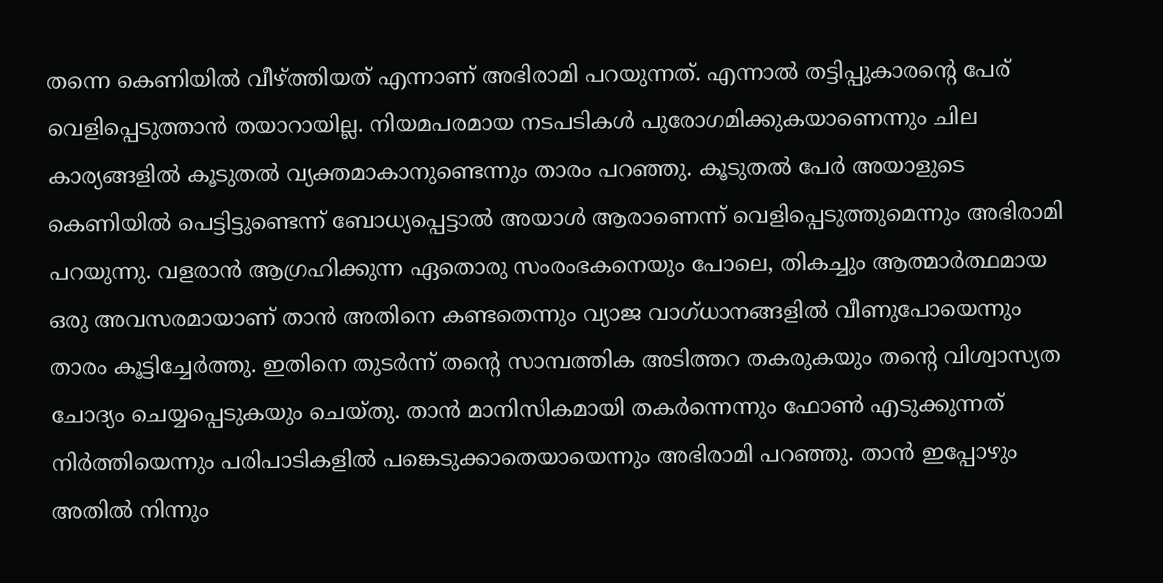തന്നെ കെണിയിൽ വീഴ്ത്തിയത് എന്നാണ് അഭിരാമി പറയുന്നത്. എന്നാൽ തട്ടിപ്പുകാരന്റെ പേര് വെളിപ്പെടുത്താൻ തയാറായില്ല. നിയമപരമായ നടപടികൾ പുരോഗമിക്കുകയാണെന്നും ചില കാര്യങ്ങളിൽ കൂടുതൽ വ്യക്തമാകാനുണ്ടെന്നും താരം പറഞ്ഞു. കൂടുതൽ പേർ അയാളുടെ കെണിയിൽ പെട്ടിട്ടുണ്ടെന്ന് ബോധ്യപ്പെട്ടാൽ അയാൾ ആരാണെന്ന് വെളിപ്പെടുത്തുമെന്നും അഭിരാമി പറയുന്നു. വളരാൻ ആഗ്രഹിക്കുന്ന ഏതൊരു സംരംഭകനെയും പോലെ, തികച്ചും ആത്മാർത്ഥമായ ഒരു അവസരമായാണ് താൻ അതിനെ കണ്ടതെന്നും വ്യാജ വാഗ്ധാനങ്ങളിൽ വീണുപോയെന്നും താരം കൂട്ടിച്ചേർത്തു. ഇതിനെ തുടർന്ന് തന്റെ സാമ്പത്തിക അടിത്തറ തകരുകയും തന്റെ വിശ്വാസ്യത ചോദ്യം ചെയ്യപ്പെടുകയും ചെയ്തു. താൻ മാനിസികമായി തകർന്നെന്നും ഫോൺ എടുക്കുന്നത് നിർത്തിയെന്നും പരിപാടികളിൽ പങ്കെടുക്കാതെയായെന്നും അഭിരാമി പറഞ്ഞു. താൻ ഇപ്പോഴും അതിൽ നിന്നും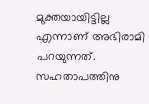മുക്തയായിട്ടില്ല എന്നാണ് അഭിരാമി പറയുന്നത്. സഹതാപത്തിനു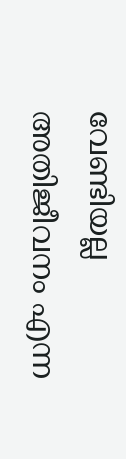വേണ്ടിയല്ല അതിജീവനം എന്ന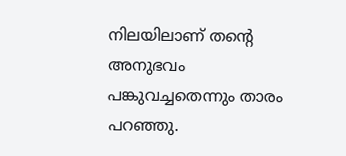നിലയിലാണ് തന്റെ അനുഭവം പങ്കുവച്ചതെന്നും താരം പറഞ്ഞു.